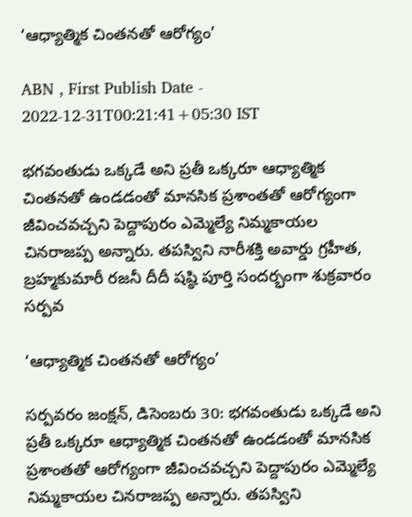‘ఆధ్యాత్మిక చింతనతో ఆరోగ్యం’

ABN , First Publish Date - 2022-12-31T00:21:41+05:30 IST

భగవంతుడు ఒక్కడే అని ప్రతీ ఒక్కరూ ఆధ్యాత్మిక చింతనతో ఉండడంతో మానసిక ప్రశాంతతో ఆరోగ్యంగా జీవించవచ్చని పెద్దాపురం ఎమ్మెల్యే నిమ్మకాయల చినరాజప్ప అన్నారు. తపస్విని నారీశక్తి అవార్డు గ్రహీత, బ్రహ్మకుమారీ రజనీ దీదీ షష్ఠి పూర్తి సందర్భంగా శుక్రవారం సర్పవ

‘ఆధ్యాత్మిక చింతనతో ఆరోగ్యం’

సర్పవరం జంక్షన్‌, డిసెంబరు 30: భగవంతుడు ఒక్కడే అని ప్రతీ ఒక్కరూ ఆధ్యాత్మిక చింతనతో ఉండడంతో మానసిక ప్రశాంతతో ఆరోగ్యంగా జీవించవచ్చని పెద్దాపురం ఎమ్మెల్యే నిమ్మకాయల చినరాజప్ప అన్నారు. తపస్విని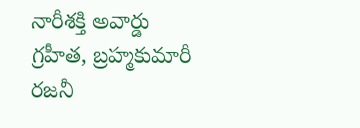నారీశక్తి అవార్డు గ్రహీత, బ్రహ్మకుమారీ రజనీ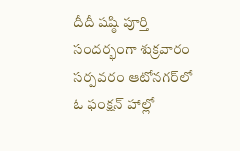దీదీ షష్ఠి పూర్తి సందర్భంగా శుక్రవారం సర్పవరం ఆటోనగర్‌లో ఓ ఫంక్షన్‌ హాల్లో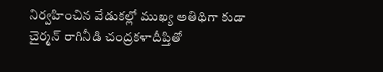నిర్వహించిన వేడుకల్లో ముఖ్య అతిథిగా కుడా చైర్మన్‌ రాగినీడి చంద్రకళాదీప్తితో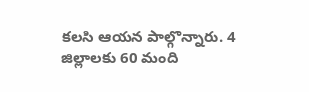కలసి ఆయన పాల్గొన్నారు. 4 జిల్లాలకు 60 మంది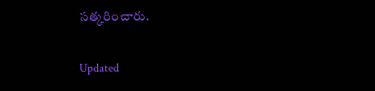సత్కరించారు.

Updated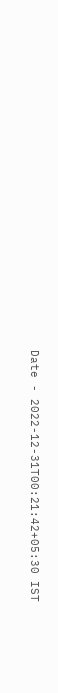Date - 2022-12-31T00:21:42+05:30 IST